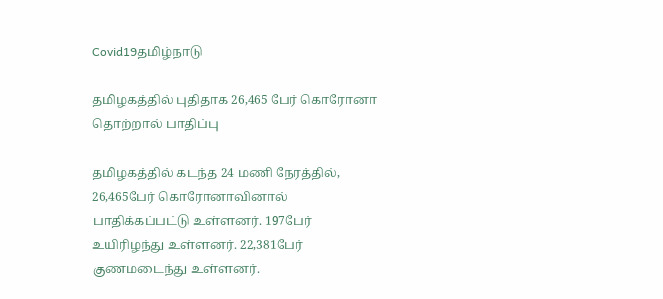Covid19தமிழ்நாடு

தமிழகத்தில் புதிதாக 26,465 பேர் கொரோனா தொற்றால் பாதிப்பு

தமிழகத்தில் கடந்த 24 மணி நேரத்தில், 26,465பேர் கொரோனாவினால் பாதிக்கப்பட்டு உள்ளனர். 197பேர் உயிரிழந்து உள்ளனர். 22,381பேர் குணமடைந்து உள்ளனர்.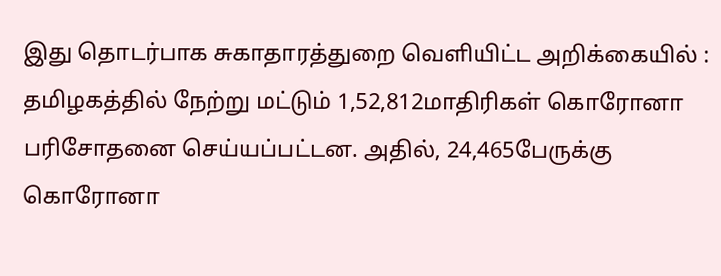இது தொடர்பாக சுகாதாரத்துறை வெளியிட்ட அறிக்கையில் : தமிழகத்தில் நேற்று மட்டும் 1,52,812மாதிரிகள் கொரோனா பரிசோதனை செய்யப்பட்டன. அதில், 24,465பேருக்கு கொரோனா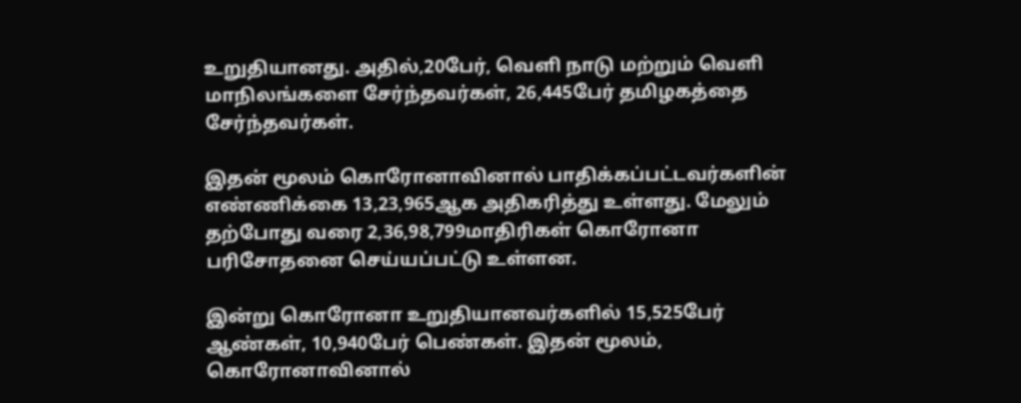உறுதியானது. அதில்,20பேர், வெளி நாடு மற்றும் வெளி மாநிலங்களை சேர்ந்தவர்கள், 26,445பேர் தமிழகத்தை சேர்ந்தவர்கள்.

இதன் மூலம் கொரோனாவினால் பாதிக்கப்பட்டவர்களின் எண்ணிக்கை 13,23,965ஆக அதிகரித்து உள்ளது. மேலும் தற்போது வரை 2,36,98,799மாதிரிகள் கொரோனா பரிசோதனை செய்யப்பட்டு உள்ளன.

இன்று கொரோனா உறுதியானவர்களில் 15,525பேர் ஆண்கள், 10,940பேர் பெண்கள். இதன் மூலம், கொரோனாவினால்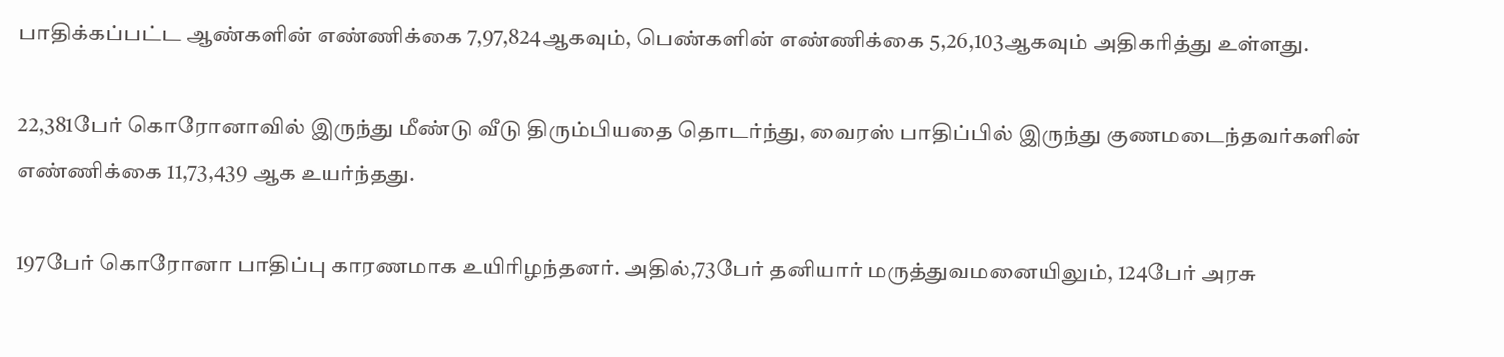பாதிக்கப்பட்ட ஆண்களின் எண்ணிக்கை 7,97,824ஆகவும், பெண்களின் எண்ணிக்கை 5,26,103ஆகவும் அதிகரித்து உள்ளது.

22,381பேர் கொரோனாவில் இருந்து மீண்டு வீடு திரும்பியதை தொடர்ந்து, வைரஸ் பாதிப்பில் இருந்து குணமடைந்தவர்களின் எண்ணிக்கை 11,73,439 ஆக உயர்ந்தது.

197பேர் கொரோனா பாதிப்பு காரணமாக உயிரிழந்தனர். அதில்,73பேர் தனியார் மருத்துவமனையிலும், 124பேர் அரசு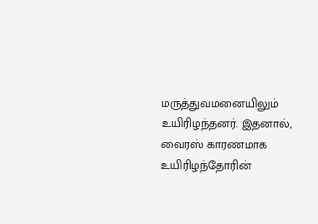மருத்துவமனையிலும் உயிரிழந்தனர். இதனால், வைரஸ் காரணமாக உயிரிழந்தோரின்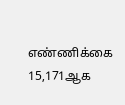எண்ணிக்கை 15,171ஆக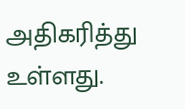அதிகரித்து உள்ளது.